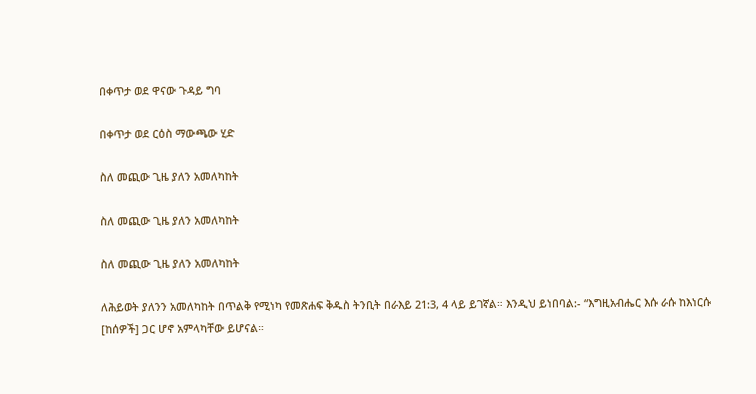በቀጥታ ወደ ዋናው ጉዳይ ግባ

በቀጥታ ወደ ርዕስ ማውጫው ሂድ

ስለ መጪው ጊዜ ያለን አመለካከት

ስለ መጪው ጊዜ ያለን አመለካከት

ስለ መጪው ጊዜ ያለን አመለካከት

ለሕይወት ያለንን አመለካከት በጥልቅ የሚነካ የመጽሐፍ ቅዱስ ትንቢት በራእይ 21:3, 4 ላይ ይገኛል። እንዲህ ይነበባል:- “እግዚአብሔር እሱ ራሱ ከእነርሱ [ከሰዎች] ጋር ሆኖ አምላካቸው ይሆናል።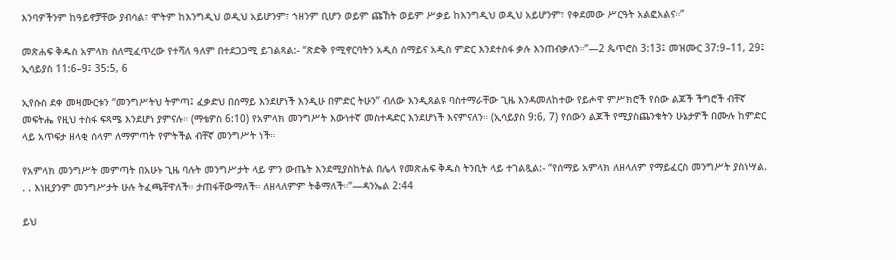እንባዎችንም ከዓይኖቻቸው ያብሳል፣ ሞትም ከእንግዲህ ወዲህ አይሆንም፣ ኀዘንም ቢሆን ወይም ጩኸት ወይም ሥቃይ ከእንግዲህ ወዲህ አይሆንም፣ የቀደመው ሥርዓት አልፎአልና።”

መጽሐፍ ቅዱስ አምላክ ስለሚፈጥረው የተሻለ ዓለም በተደጋጋሚ ይገልጻል:- “ጽድቅ የሚኖርባትን አዲስ ሰማይና አዲስ ምድር እንደተስፋ ቃሉ እንጠብቃለን።”—2 ጴጥሮስ 3:13፤ መዝሙር 37:9–11, 29፤ ኢሳይያስ 11:6–9፤ 35:5, 6

ኢየሱስ ደቀ መዛሙርቱን “መንግሥትህ ትምጣ፤ ፈቃድህ በሰማይ እንደሆነች እንዲሁ በምድር ትሁን” ብለው እንዲጸልዩ ባስተማራቸው ጊዜ እንዳመለከተው የይሖዋ ምሥክሮች የሰው ልጆች ችግሮች ብቸኛ መፍትሔ የዚህ ተስፋ ፍጻሜ እንደሆነ ያምናሉ። (ማቴዎስ 6:10) የአምላክ መንግሥት እውነተኛ መስተዳድር እንደሆነች እናምናለን። (ኢሳይያስ 9:6, 7) የሰውን ልጆች የሚያስጨንቁትን ሁኔታዎች በሙሉ ከምድር ላይ አጥፍታ ዘላቂ ሰላም ለማምጣት የምትችል ብቸኛ መንግሥት ነች።

የአምላክ መንግሥት መምጣት በአሁኑ ጊዜ ባሉት መንግሥታት ላይ ምን ውጤት እንደሚያስከትል በሌላ የመጽሐፍ ቅዱስ ትንቢት ላይ ተገልጿል:- “የሰማይ አምላክ ለዘላለም የማይፈርስ መንግሥት ያስነሣል. . . እነዚያንም መንግሥታት ሁሉ ትፈጫቸዋለች። ታጠፋቸውማለች። ለዘላለምም ትቆማለች።”—ዳንኤል 2:44

ይህ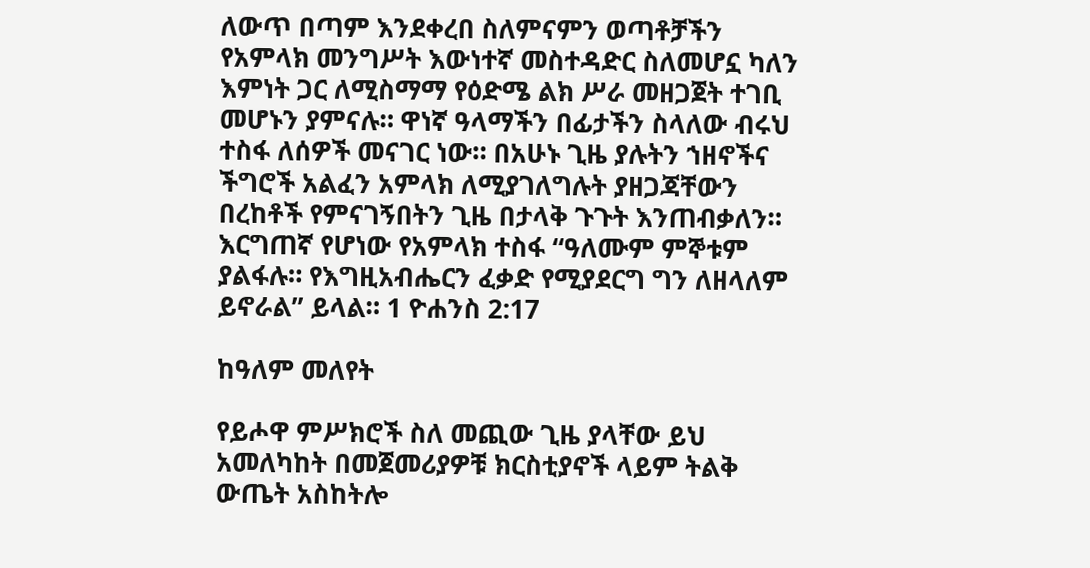ለውጥ በጣም እንደቀረበ ስለምናምን ወጣቶቻችን የአምላክ መንግሥት እውነተኛ መስተዳድር ስለመሆኗ ካለን እምነት ጋር ለሚስማማ የዕድሜ ልክ ሥራ መዘጋጀት ተገቢ መሆኑን ያምናሉ። ዋነኛ ዓላማችን በፊታችን ስላለው ብሩህ ተስፋ ለሰዎች መናገር ነው። በአሁኑ ጊዜ ያሉትን ኀዘኖችና ችግሮች አልፈን አምላክ ለሚያገለግሉት ያዘጋጃቸውን በረከቶች የምናገኝበትን ጊዜ በታላቅ ጉጉት እንጠብቃለን። እርግጠኛ የሆነው የአምላክ ተስፋ “ዓለሙም ምኞቱም ያልፋሉ። የእግዚአብሔርን ፈቃድ የሚያደርግ ግን ለዘላለም ይኖራል” ይላል። 1 ዮሐንስ 2:17

ከዓለም መለየት

የይሖዋ ምሥክሮች ስለ መጪው ጊዜ ያላቸው ይህ አመለካከት በመጀመሪያዎቹ ክርስቲያኖች ላይም ትልቅ ውጤት አስከትሎ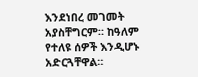እንደነበረ መገመት አያስቸግርም። ከዓለም የተለዩ ሰዎች እንዲሆኑ አድርጓቸዋል።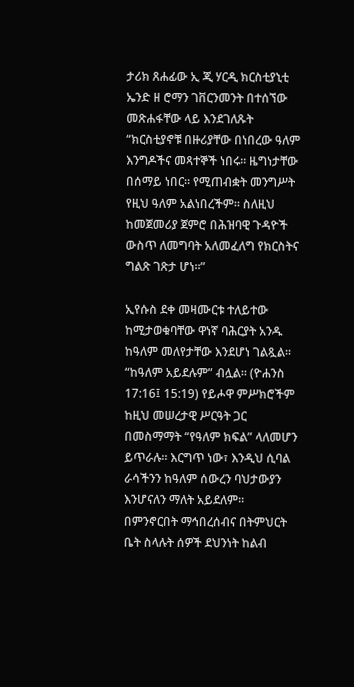ታሪክ ጸሐፊው ኢ ጂ ሃርዲ ክርስቲያኒቲ ኤንድ ዘ ሮማን ገቨርንመንት በተሰኘው መጽሐፋቸው ላይ እንደገለጹት “ክርስቲያኖቹ በዙሪያቸው በነበረው ዓለም እንግዶችና መጻተኞች ነበሩ። ዜግነታቸው በሰማይ ነበር። የሚጠብቋት መንግሥት የዚህ ዓለም አልነበረችም። ስለዚህ ከመጀመሪያ ጀምሮ በሕዝባዊ ጉዳዮች ውስጥ ለመግባት አለመፈለግ የክርስትና ግልጽ ገጽታ ሆነ።”

ኢየሱስ ደቀ መዛሙርቱ ተለይተው ከሚታወቁባቸው ዋነኛ ባሕርያት አንዱ ከዓለም መለየታቸው እንደሆነ ገልጿል። “ከዓለም አይደሉም” ብሏል። (ዮሐንስ 17:16፤ 15:19) የይሖዋ ምሥክሮችም ከዚህ መሠረታዊ ሥርዓት ጋር በመስማማት “የዓለም ክፍል” ላለመሆን ይጥራሉ። እርግጥ ነው፣ እንዲህ ሲባል ራሳችንን ከዓለም ሰውረን ባህታውያን እንሆናለን ማለት አይደለም። በምንኖርበት ማኅበረሰብና በትምህርት ቤት ስላሉት ሰዎች ደህንነት ከልብ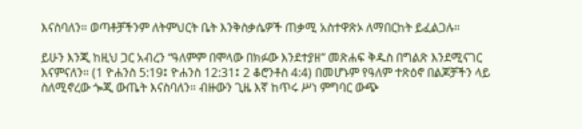እናስባለን። ወጣቶቻችንም ለትምህርት ቤት እንቅስቃሴዎች ጠቃሚ አስተዋጽኦ ለማበርከት ይፈልጋሉ።

ይሁን እንጂ ከዚህ ጋር አብረን “ዓለምም በሞላው በክፉው እንደተያዘ” መጽሐፍ ቅዱስ በግልጽ እንደሚናገር እናምናለን። (1 ዮሐንስ 5:19፤ ዮሐንስ 12:31፤ 2 ቆሮንቶስ 4:4) በመሆኑም የዓለም ተጽዕኖ በልጆቻችን ላይ ስለሚኖረው ጐጂ ውጤት እናስባለን። ብዙውን ጊዜ እኛ ከጥሩ ሥነ ምግባር ውጭ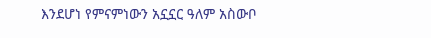እንደሆነ የምናምነውን አኗኗር ዓለም አስውቦ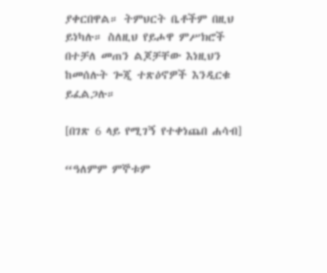ያቀርበዋል። ትምህርት ቤቶችም በዚህ ይነካሉ። ስለዚህ የይሖዋ ምሥክሮች በተቻለ መጠን ልጆቻቸው እነዚህን ከመሰሉት ጐጂ ተጽዕኖዎች እንዲርቁ ይፈልጋሉ።

[በገጽ 6 ላይ የሚገኝ የተቀነጨበ ሐሳብ]

“ዓለምም ምኞቱም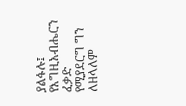ያልፋሉ፤ የእግዚአብሔርን ፈቃድ የሚያደርግ ግን ለዘላለም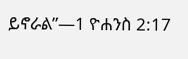ይኖራል”—1 ዮሐንስ 2:17